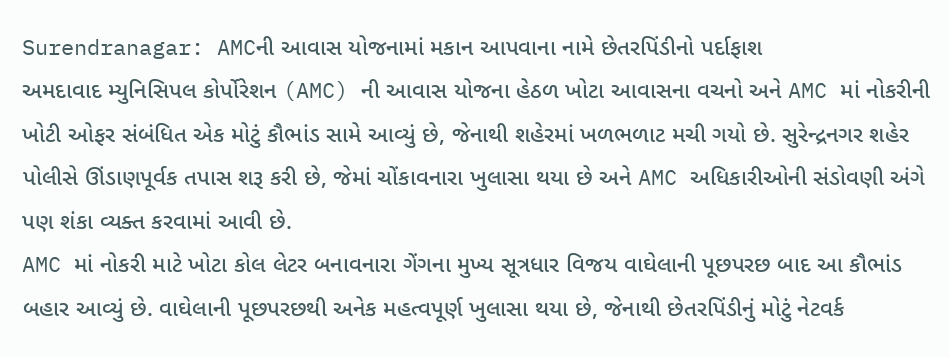Surendranagar: AMCની આવાસ યોજનામાં મકાન આપવાના નામે છેતરપિંડીનો પર્દાફાશ
અમદાવાદ મ્યુનિસિપલ કોર્પોરેશન (AMC) ની આવાસ યોજના હેઠળ ખોટા આવાસના વચનો અને AMC માં નોકરીની ખોટી ઓફર સંબંધિત એક મોટું કૌભાંડ સામે આવ્યું છે, જેનાથી શહેરમાં ખળભળાટ મચી ગયો છે. સુરેન્દ્રનગર શહેર પોલીસે ઊંડાણપૂર્વક તપાસ શરૂ કરી છે, જેમાં ચોંકાવનારા ખુલાસા થયા છે અને AMC અધિકારીઓની સંડોવણી અંગે પણ શંકા વ્યક્ત કરવામાં આવી છે.
AMC માં નોકરી માટે ખોટા કોલ લેટર બનાવનારા ગેંગના મુખ્ય સૂત્રધાર વિજય વાઘેલાની પૂછપરછ બાદ આ કૌભાંડ બહાર આવ્યું છે. વાઘેલાની પૂછપરછથી અનેક મહત્વપૂર્ણ ખુલાસા થયા છે, જેનાથી છેતરપિંડીનું મોટું નેટવર્ક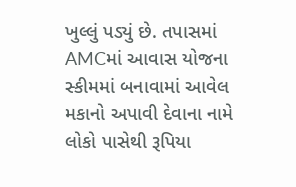ખુલ્લું પડ્યું છે. તપાસમાં AMCમાં આવાસ યોજના સ્કીમમાં બનાવામાં આવેલ મકાનો અપાવી દેવાના નામે લોકો પાસેથી રૂપિયા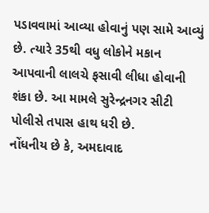પડાવવામાં આવ્યા હોવાનું પણ સામે આવ્યું છે. ત્યારે 35થી વધુ લોકોને મકાન આપવાની લાલચે ફસાવી લીધા હોવાની શંકા છે. આ મામલે સુરેન્દ્રનગર સીટી પોલીસે તપાસ હાથ ધરી છે.
નોંધનીય છે કે, અમદાવાદ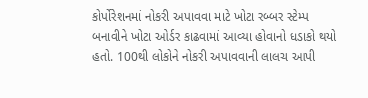કોર્પોરેશનમાં નોકરી અપાવવા માટે ખોટા રબ્બર સ્ટેમ્પ બનાવીને ખોટા ઓર્ડર કાઢવામાં આવ્યા હોવાનો ધડાકો થયો હતો. 100થી લોકોને નોકરી અપાવવાની લાલચ આપી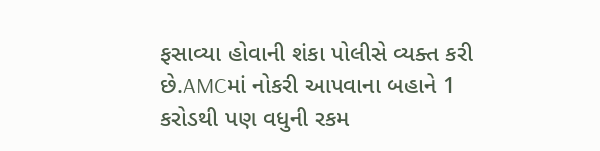ફસાવ્યા હોવાની શંકા પોલીસે વ્યક્ત કરી છે.AMCમાં નોકરી આપવાના બહાને 1 કરોડથી પણ વધુની રકમ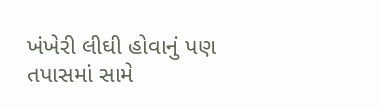ખંખેરી લીઘી હોવાનું પણ તપાસમાં સામે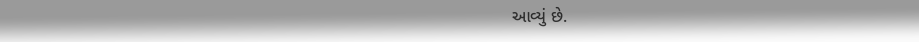આવ્યું છે.